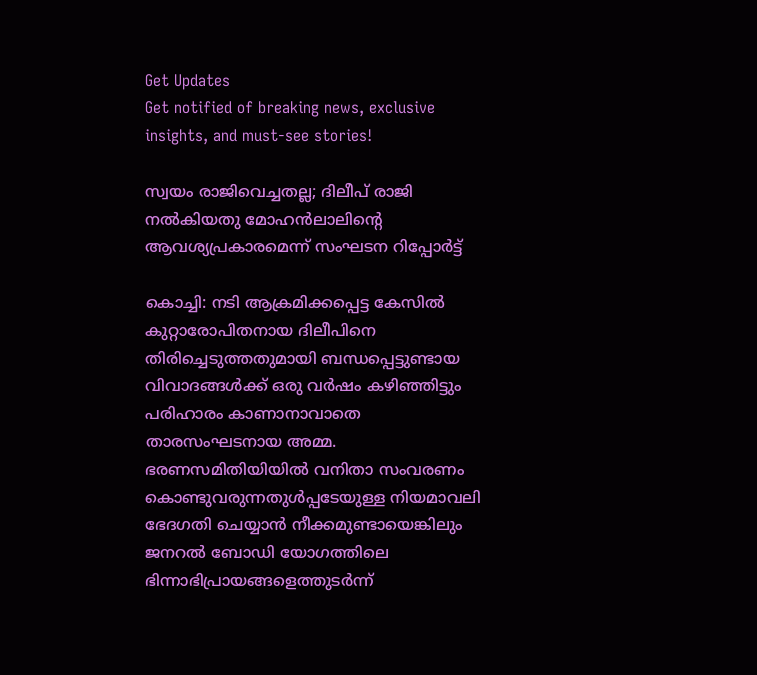Get Updates
Get notified of breaking news, exclusive insights, and must-see stories!

സ്വയം രാജിവെച്ചതല്ല; ദിലീപ് രാജി നൽകിയതു മോഹൻലാലിന്റെ ആവശ്യപ്രകാരമെന്ന് സംഘടന റിപ്പോര്‍ട്ട്

കൊച്ചി: നടി ആക്രമിക്കപ്പെട്ട കേസില്‍ കുറ്റാരോപിതനായ ദിലീപിനെ തിരിച്ചെടുത്തതുമായി ബന്ധപ്പെട്ടുണ്ടായ വിവാദങ്ങള്‍ക്ക് ഒരു വര്‍ഷം കഴിഞ്ഞിട്ടും പരിഹാരം കാണാനാവാതെ താരസംഘടനായ അമ്മ. ഭരണസമിതിയിയില്‍ വനിതാ സംവരണം കൊണ്ടുവരുന്നതുള്‍പ്പടേയുള്ള നിയമാവലി ഭേദഗതി ചെയ്യാന്‍ നീക്കമുണ്ടായെങ്കിലും ജനറല്‍ ബോഡി യോഗത്തിലെ ഭിന്നാഭിപ്രായങ്ങളെത്തുടര്‍ന്ന്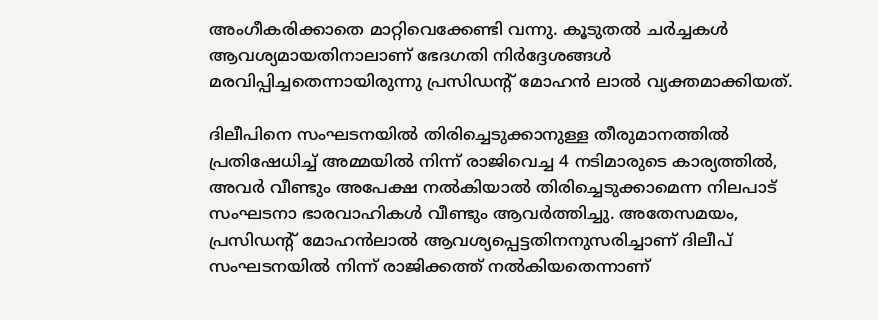അംഗീകരിക്കാതെ മാറ്റിവെക്കേണ്ടി വന്നു. കൂടുതല്‍ ചര്‍ച്ചകള്‍ ആവശ്യമായതിനാലാണ് ഭേദഗതി നിര്‍ദ്ദേശങ്ങള്‍ മരവിപ്പിച്ചതെന്നായിരുന്നു പ്രസിഡന്‍റ് മോഹന്‍ ലാല്‍ വ്യക്തമാക്കിയത്.

ദിലീപിനെ സംഘടനയില്‍ തിരിച്ചെടുക്കാനുള്ള തീരുമാനത്തില്‍ പ്രതിഷേധിച്ച് അമ്മയില്‍ നിന്ന് രാജിവെച്ച 4 നടിമാരുടെ കാര്യത്തില്‍, അവര്‍ വീണ്ടും അപേക്ഷ നല്‍കിയാല്‍ തിരിച്ചെടുക്കാമെന്ന നിലപാട് സംഘടനാ ഭാരവാഹികള്‍ വീണ്ടും ആവര്‍ത്തിച്ചു. അതേസമയം, പ്രസിഡന്‍റ് മോഹന്‍ലാല്‍ ആവശ്യപ്പെട്ടതിനനുസരിച്ചാണ് ദിലീപ് സംഘടനയില്‍ നിന്ന് രാജിക്കത്ത് നല്‍കിയതെന്നാണ്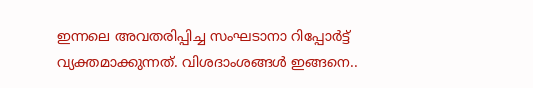ഇന്നലെ അവതരിപ്പിച്ച സംഘടാനാ റിപ്പോര്‍ട്ട് വ്യക്തമാക്കുന്നത്. വിശദാംശങ്ങള്‍ ഇങ്ങനെ..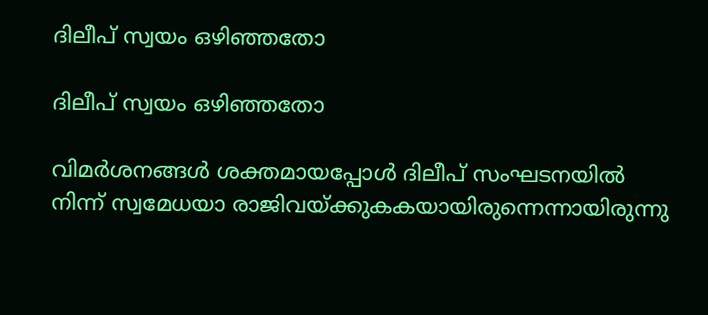ദിലീപ് സ്വയം ഒഴിഞ്ഞതോ

ദിലീപ് സ്വയം ഒഴിഞ്ഞതോ

വിമര്‍ശനങ്ങള്‍ ശക്തമായപ്പോള്‍ ദിലീപ് സംഘടനയില്‍ നിന്ന് സ്വമേധയാ രാജിവയ്ക്കുകകയായിരുന്നെന്നായിരുന്നു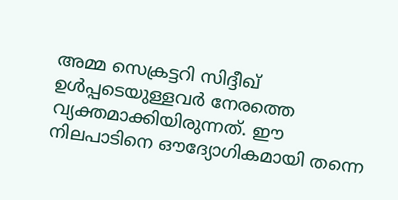അമ്മ സെക്രട്ടറി സിദ്ദീഖ് ഉള്‍പ്പടെയുള്ളവര്‍ നേരത്തെ വ്യക്തമാക്കിയിരുന്നത്. ഈ നിലപാടിനെ ഔദ്യോഗികമായി തന്നെ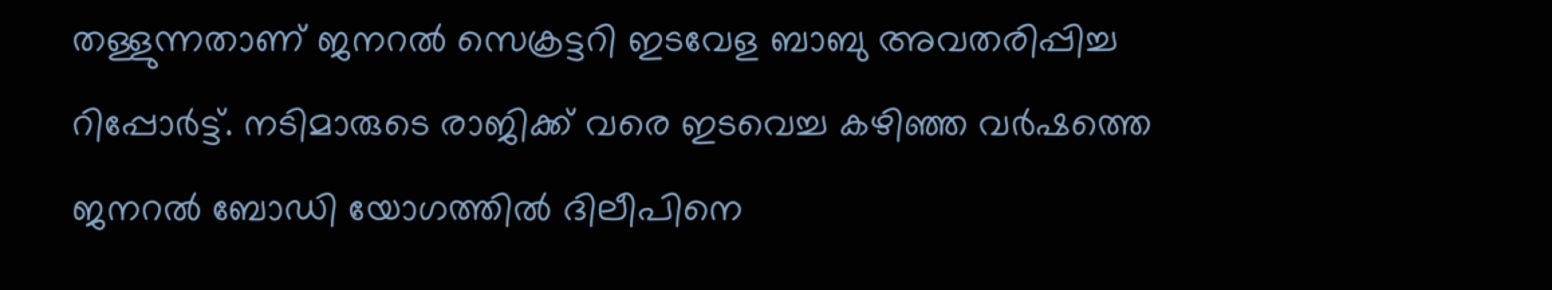തള്ളുന്നതാണ് ജനറല്‍ സെക്രട്ടറി ഇടവേള ബാബു അവതരിപ്പിച്ച റിപ്പോര്‍ട്ട്. നടിമാരുടെ രാജിക്ക് വരെ ഇടവെച്ച കഴിഞ്ഞ വര്‍ഷത്തെ ജനറല്‍ ബോഡി യോഗത്തില്‍ ദിലീപിനെ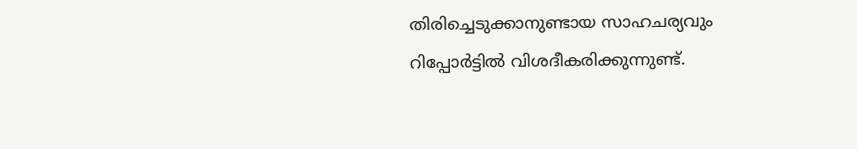തിരിച്ചെടുക്കാനുണ്ടായ സാഹചര്യവും റിപ്പോര്‍ട്ടില്‍ വിശദീകരിക്കുന്നുണ്ട്.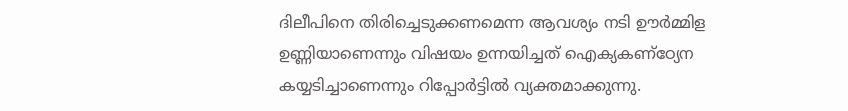ദിലീപിനെ തിരിച്ചെടുക്കണമെന്ന ആവശ്യം നടി ഊര്‍മ്മിള ഉണ്ണിയാണെന്നും വിഷയം ഉന്നയിച്ചത് ഐക്യകണ്ഠ്യേന കയ്യടിച്ചാണെന്നും റിപ്പോര്‍ട്ടില്‍ വ്യക്തമാക്കുന്നു.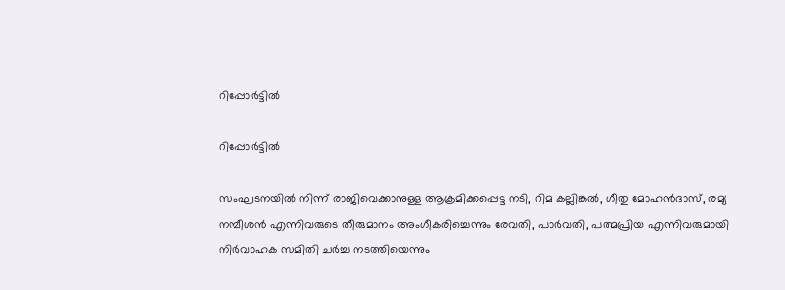റിപ്പോര്‍ട്ടില്‍

റിപ്പോര്‍ട്ടില്‍

സംഘടനയില്‍ നിന്ന് രാജിവെക്കാനുള്ള ആക്രമിക്കപ്പെട്ട നടി, റിമ കല്ലിങ്കല്‍, ഗീതു മോഹന്‍ദാസ്, രമ്യ നമ്പീശന്‍ എന്നിവരുടെ തീരുമാനം അംഗീകരിച്ചെന്നും രേവതി, പാര്‍വതി, പത്മപ്രിയ എന്നിവരുമായി നിര്‍വാഹക സമിതി ചര്‍ച്ച നടത്തിയെന്നും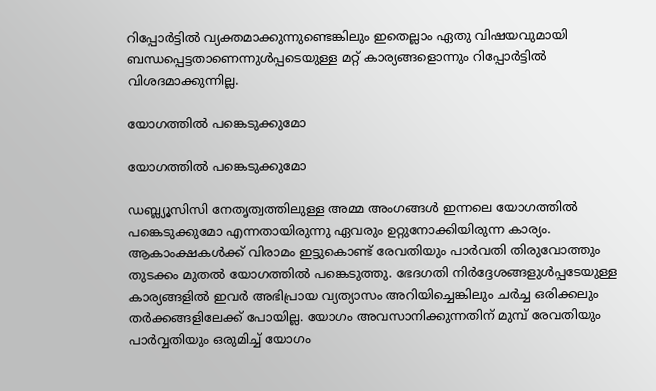റിപ്പോര്‍ട്ടില്‍ വ്യക്തമാക്കുന്നുണ്ടെങ്കിലും ഇതെല്ലാം ഏതു വിഷയവുമായി ബന്ധപ്പെട്ടതാണെന്നുള്‍പ്പടെയുള്ള മറ്റ് കാര്യങ്ങളൊന്നും റിപ്പോര്‍ട്ടില്‍ വിശദമാക്കുന്നില്ല.

യോഗത്തില്‍ പങ്കെടുക്കുമോ

യോഗത്തില്‍ പങ്കെടുക്കുമോ

ഡബ്ല്യൂസിസി നേതൃത്വത്തിലുള്ള അമ്മ അംഗങ്ങള്‍ ഇന്നലെ യോഗത്തില്‍ പങ്കെടുക്കുമോ എന്നതായിരുന്നു ഏവരും ഉറ്റുനോക്കിയിരുന്ന കാര്യം. ആകാംക്ഷകള്‍ക്ക് വിരാമം ഇട്ടുകൊണ്ട് രേവതിയും പാര്‍വതി തിരുവോത്തും തുടക്കം മുതല്‍ യോഗത്തില്‍ പങ്കെടുത്തു. ഭേദഗതി നിര്‍ദ്ദേശങ്ങളുള്‍പ്പടേയുള്ള കാര്യങ്ങളില്‍ ഇവര്‍ അഭിപ്രായ വ്യത്യാസം അറിയിച്ചെങ്കിലും ചര്‍ച്ച ഒരിക്കലും തര്‍ക്കങ്ങളിലേക്ക് പോയില്ല. യോഗം അവസാനിക്കുന്നതിന് മുമ്പ് രേവതിയും പാര്‍വ്വതിയും ഒരുമിച്ച് യോഗം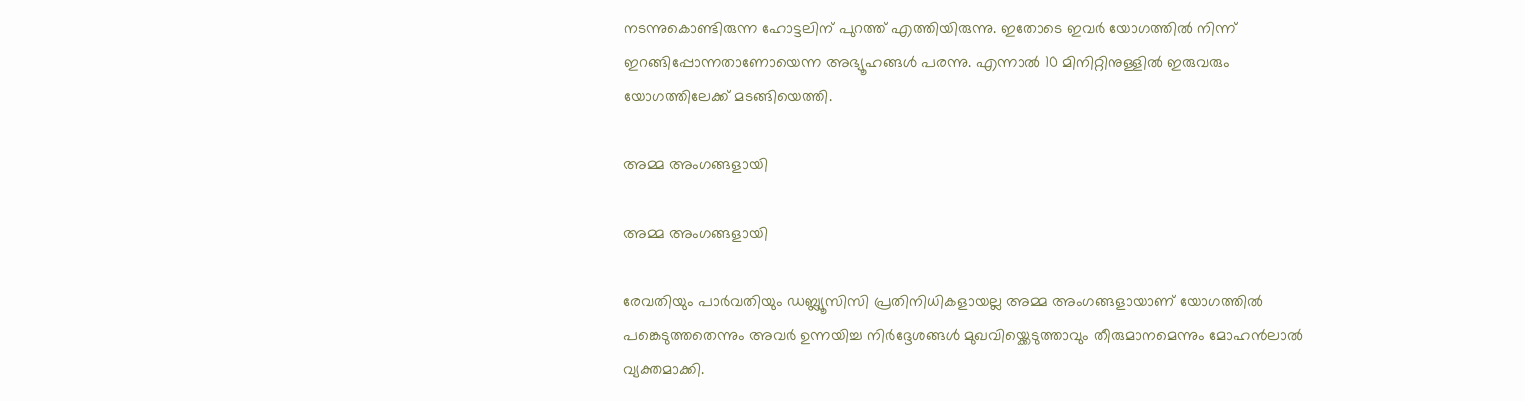നടന്നുകൊണ്ടിരുന്ന ഹോട്ടലിന് പുറത്ത് എത്തിയിരുന്നു. ഇതോടെ ഇവര്‍ യോഗത്തില്‍ നിന്ന് ഇറങ്ങിപ്പോന്നതാണോയെന്ന അഭ്യൂഹങ്ങള്‍ പരന്നു. എന്നാല്‍ 10 മിനിറ്റിനുള്ളില്‍ ഇരുവരും യോഗത്തിലേക്ക് മടങ്ങിയെത്തി.

അമ്മ അംഗങ്ങളായി

അമ്മ അംഗങ്ങളായി

രേവതിയും പാര്‍വതിയും ഡബ്ല്യൂസിസി പ്രതിനിധികളായല്ല അമ്മ അംഗങ്ങളായാണ് യോഗത്തില്‍ പങ്കെടുത്തതെന്നും അവര്‍ ഉന്നയിച്ച നിര്‍ദ്ദേശങ്ങള്‍ മുഖവിയ്ക്കെടുത്താവും തീരുമാനമെന്നും മോഹന്‍ലാല്‍ വ്യക്തമാക്കി.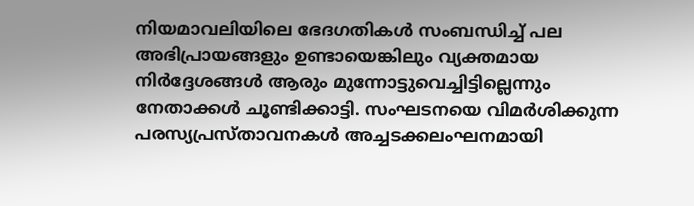നിയമാവലിയിലെ ഭേദഗതികള്‍ സംബന്ധിച്ച് പല അഭിപ്രായങ്ങളും ഉണ്ടായെങ്കിലും വ്യക്തമായ നിര്‍ദ്ദേശങ്ങള്‍ ആരും മുന്നോട്ടുവെച്ചിട്ടില്ലെന്നും നേതാക്കള്‍ ചൂണ്ടിക്കാട്ടി. സംഘടനയെ വിമര്‍ശിക്കുന്ന പരസ്യപ്രസ്താവനകള്‍ അച്ചടക്കലംഘനമായി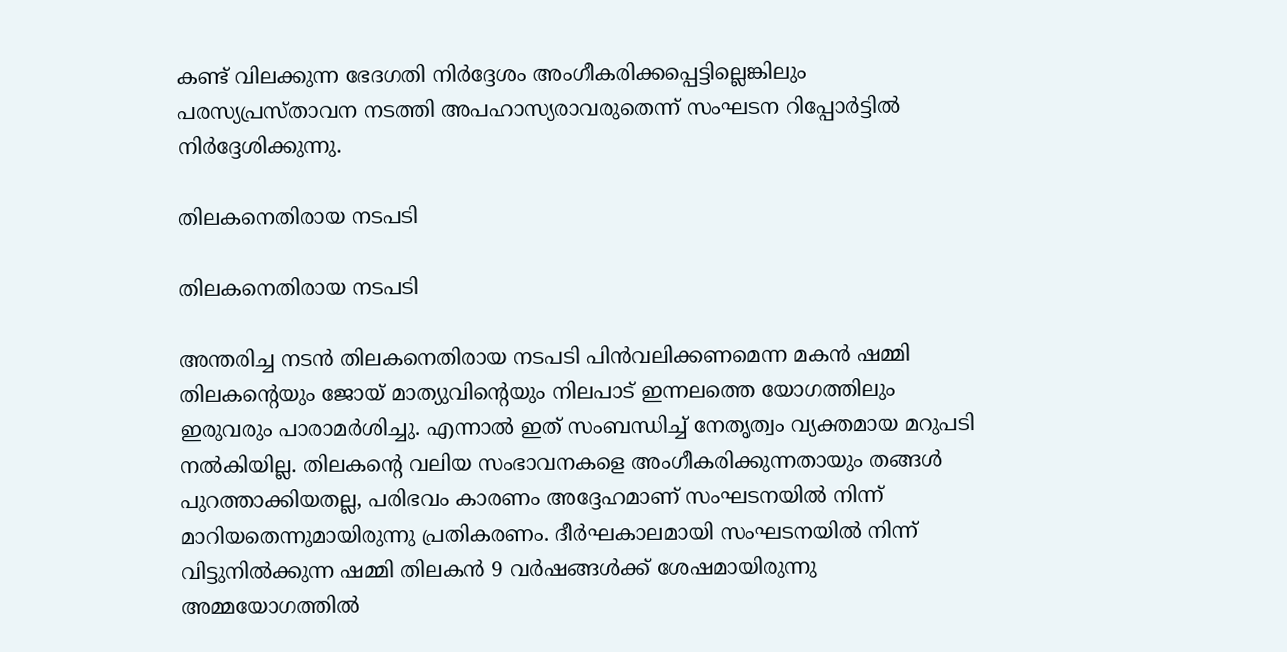കണ്ട് വിലക്കുന്ന ഭേദഗതി നിര്‍ദ്ദേശം അംഗീകരിക്കപ്പെട്ടില്ലെങ്കിലും പരസ്യപ്രസ്താവന നടത്തി അപഹാസ്യരാവരുതെന്ന് സംഘടന റിപ്പോര്‍ട്ടില്‍ നിര്‍ദ്ദേശിക്കുന്നു.

തിലകനെതിരായ നടപടി

തിലകനെതിരായ നടപടി

അന്തരിച്ച നടന്‍ തിലകനെതിരായ നടപടി പിന്‍വലിക്കണമെന്ന മകന്‍ ഷമ്മി തിലകന്‍റെയും ജോയ് മാത്യുവിന്‍റെയും നിലപാട് ഇന്നലത്തെ യോഗത്തിലും ഇരുവരും പാരാമര്‍ശിച്ചു. എന്നാല്‍ ഇത് സംബന്ധിച്ച് നേതൃത്വം വ്യക്തമായ മറുപടി നല്‍കിയില്ല. തിലകന്‍റെ വലിയ സംഭാവനകളെ അംഗീകരിക്കുന്നതായും തങ്ങള്‍ പുറത്താക്കിയതല്ല, പരിഭവം കാരണം അദ്ദേഹമാണ് സംഘടനയില്‍ നിന്ന് മാറിയതെന്നുമായിരുന്നു പ്രതികരണം. ദീര്‍ഘകാലമായി സംഘടനയില്‍ നിന്ന് വിട്ടുനില്‍ക്കുന്ന ഷമ്മി തിലകന്‍ 9 വര്‍ഷങ്ങള്‍ക്ക് ശേഷമായിരുന്നു അമ്മയോഗത്തില്‍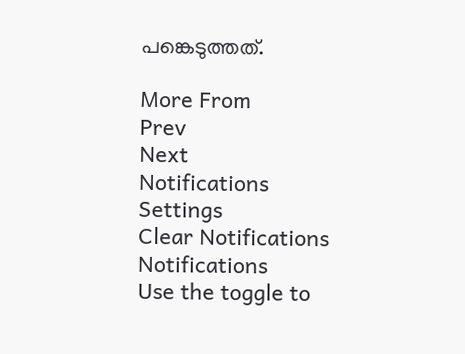പങ്കെടുത്തത്.

More From
Prev
Next
Notifications
Settings
Clear Notifications
Notifications
Use the toggle to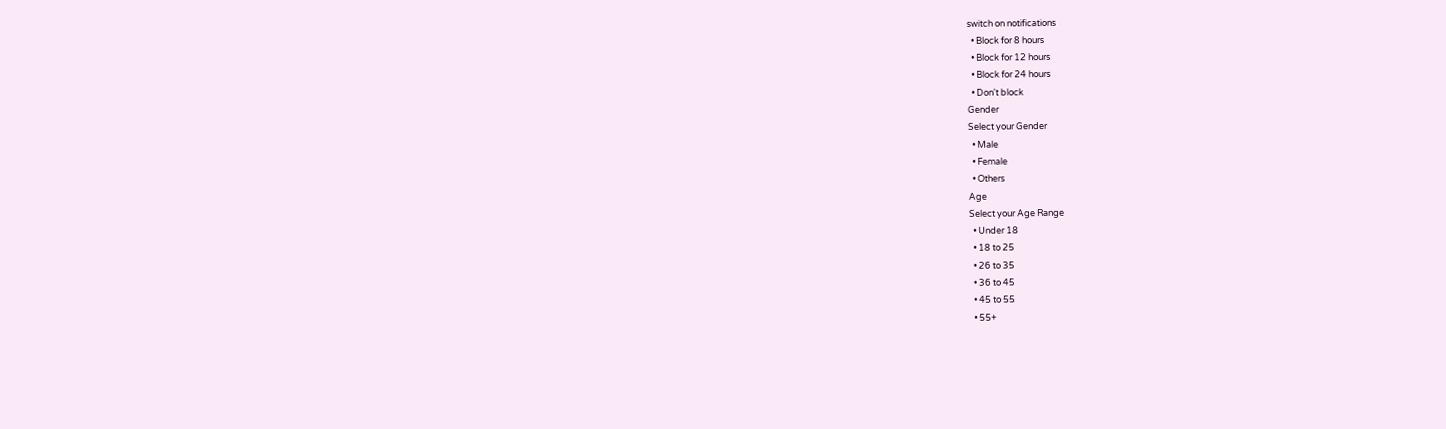switch on notifications
  • Block for 8 hours
  • Block for 12 hours
  • Block for 24 hours
  • Don't block
Gender
Select your Gender
  • Male
  • Female
  • Others
Age
Select your Age Range
  • Under 18
  • 18 to 25
  • 26 to 35
  • 36 to 45
  • 45 to 55
  • 55+